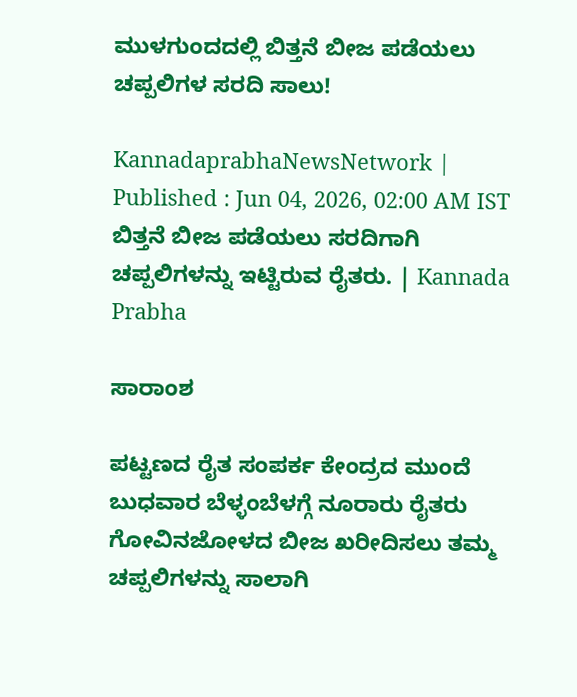ಮುಳಗುಂದದಲ್ಲಿ ಬಿತ್ತನೆ ಬೀಜ ಪಡೆಯಲು ಚಪ್ಪಲಿಗಳ ಸರದಿ ಸಾಲು!

KannadaprabhaNewsNetwork |
Published : Jun 04, 2026, 02:00 AM IST
ಬಿತ್ತನೆ ಬೀಜ ಪಡೆಯಲು ಸರದಿಗಾಗಿ ಚಪ್ಪಲಿಗಳನ್ನು ಇಟ್ಟಿರುವ ರೈತರು. | Kannada Prabha

ಸಾರಾಂಶ

ಪಟ್ಟಣದ ರೈತ ಸಂಪರ್ಕ ಕೇಂದ್ರದ ಮುಂದೆ ಬುಧವಾರ ಬೆಳ್ಳಂಬೆಳಗ್ಗೆ ನೂರಾರು ರೈತರು ಗೋವಿನಜೋಳದ ಬೀಜ ಖರೀದಿಸಲು ತಮ್ಮ ಚಪ್ಪಲಿಗಳನ್ನು ಸಾಲಾಗಿ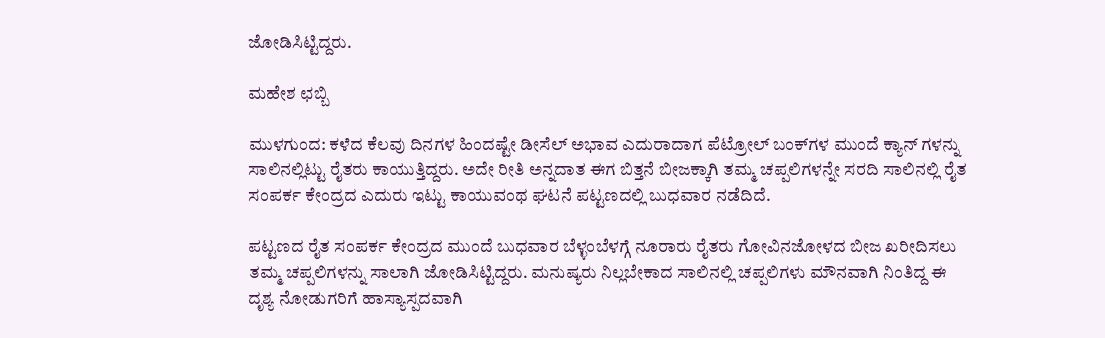ಜೋಡಿಸಿಟ್ಟಿದ್ದರು.

ಮಹೇಶ ಛಬ್ಬಿ

ಮುಳಗುಂದ: ಕಳೆದ ಕೆಲವು ದಿನಗಳ ಹಿಂದಷ್ಟೇ ಡೀಸೆಲ್ ಅಭಾವ ಎದುರಾದಾಗ ಪೆಟ್ರೋಲ್ ಬಂಕ್‌ಗಳ ಮುಂದೆ ಕ್ಯಾನ್‌ ಗಳನ್ನು ಸಾಲಿನಲ್ಲಿಟ್ಟು ರೈತರು ಕಾಯುತ್ತಿದ್ದರು. ಅದೇ ರೀತಿ ಅನ್ನದಾತ ಈಗ ಬಿತ್ತನೆ ಬೀಜಕ್ಕಾಗಿ ತಮ್ಮ ಚಪ್ಪಲಿಗಳನ್ನೇ ಸರದಿ ಸಾಲಿನಲ್ಲಿ ರೈತ ಸಂಪರ್ಕ ಕೇಂದ್ರದ ಎದುರು ಇಟ್ಟು ಕಾಯುವಂಥ ಘಟನೆ ಪಟ್ಟಣದಲ್ಲಿ ಬುಧವಾರ ನಡೆದಿದೆ.

ಪಟ್ಟಣದ ರೈತ ಸಂಪರ್ಕ ಕೇಂದ್ರದ ಮುಂದೆ ಬುಧವಾರ ಬೆಳ್ಳಂಬೆಳಗ್ಗೆ ನೂರಾರು ರೈತರು ಗೋವಿನಜೋಳದ ಬೀಜ ಖರೀದಿಸಲು ತಮ್ಮ ಚಪ್ಪಲಿಗಳನ್ನು ಸಾಲಾಗಿ ಜೋಡಿಸಿಟ್ಟಿದ್ದರು. ಮನುಷ್ಯರು ನಿಲ್ಲಬೇಕಾದ ಸಾಲಿನಲ್ಲಿ ಚಪ್ಪಲಿಗಳು ಮೌನವಾಗಿ ನಿಂತಿದ್ದ ಈ ದೃಶ್ಯ ನೋಡುಗರಿಗೆ ಹಾಸ್ಯಾಸ್ಪದವಾಗಿ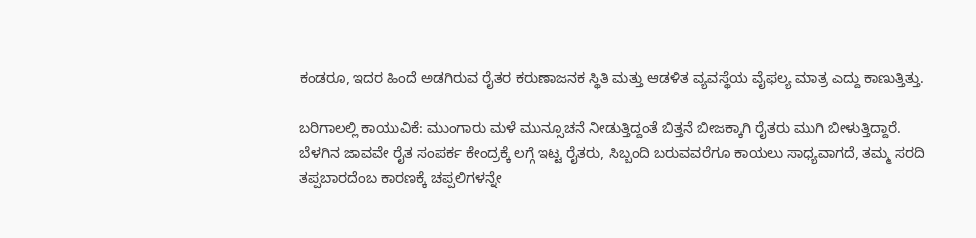ಕಂಡರೂ, ಇದರ ಹಿಂದೆ ಅಡಗಿರುವ ರೈತರ ಕರುಣಾಜನಕ ಸ್ಥಿತಿ ಮತ್ತು ಆಡಳಿತ ವ್ಯವಸ್ಥೆಯ ವೈಫಲ್ಯ ಮಾತ್ರ ಎದ್ದು ಕಾಣುತ್ತಿತ್ತು.

ಬರಿಗಾಲಲ್ಲಿ ಕಾಯುವಿಕೆ: ಮುಂಗಾರು ಮಳೆ ಮುನ್ಸೂಚನೆ ನೀಡುತ್ತಿದ್ದಂತೆ ಬಿತ್ತನೆ ಬೀಜಕ್ಕಾಗಿ ರೈತರು ಮುಗಿ ಬೀಳುತ್ತಿದ್ದಾರೆ. ಬೆಳಗಿನ ಜಾವವೇ ರೈತ ಸಂಪರ್ಕ ಕೇಂದ್ರಕ್ಕೆ ಲಗ್ಗೆ ಇಟ್ಟ ರೈತರು, ಸಿಬ್ಬಂದಿ ಬರುವವರೆಗೂ ಕಾಯಲು ಸಾಧ್ಯವಾಗದೆ, ತಮ್ಮ ಸರದಿ ತಪ್ಪಬಾರದೆಂಬ ಕಾರಣಕ್ಕೆ ಚಪ್ಪಲಿಗಳನ್ನೇ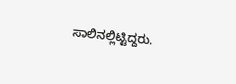ಸಾಲಿನಲ್ಲಿಟ್ಟಿದ್ದರು.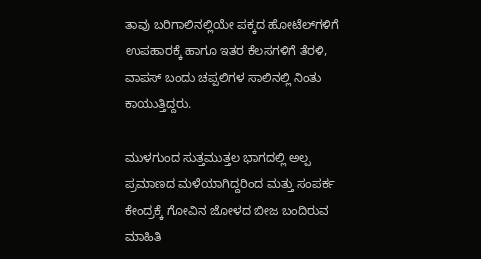ತಾವು ಬರಿಗಾಲಿನಲ್ಲಿಯೇ ಪಕ್ಕದ ಹೋಟೆಲ್‌ಗಳಿಗೆ ಉಪಹಾರಕ್ಕೆ ಹಾಗೂ ಇತರ ಕೆಲಸಗಳಿಗೆ ತೆರಳಿ, ವಾಪಸ್ ಬಂದು ಚಪ್ಪಲಿಗಳ ಸಾಲಿನಲ್ಲಿ ನಿಂತು ಕಾಯುತ್ತಿದ್ದರು.

ಮುಳಗುಂದ ಸುತ್ತಮುತ್ತಲ ಭಾಗದಲ್ಲಿ ಅಲ್ಪ ಪ್ರಮಾಣದ ಮಳೆಯಾಗಿದ್ದರಿಂದ ಮತ್ತು ಸಂಪರ್ಕ ಕೇಂದ್ರಕ್ಕೆ ಗೋವಿನ ಜೋಳದ ಬೀಜ ಬಂದಿರುವ ಮಾಹಿತಿ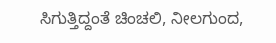ಸಿಗುತ್ತಿದ್ದಂತೆ ಚಿಂಚಲಿ, ನೀಲಗುಂದ,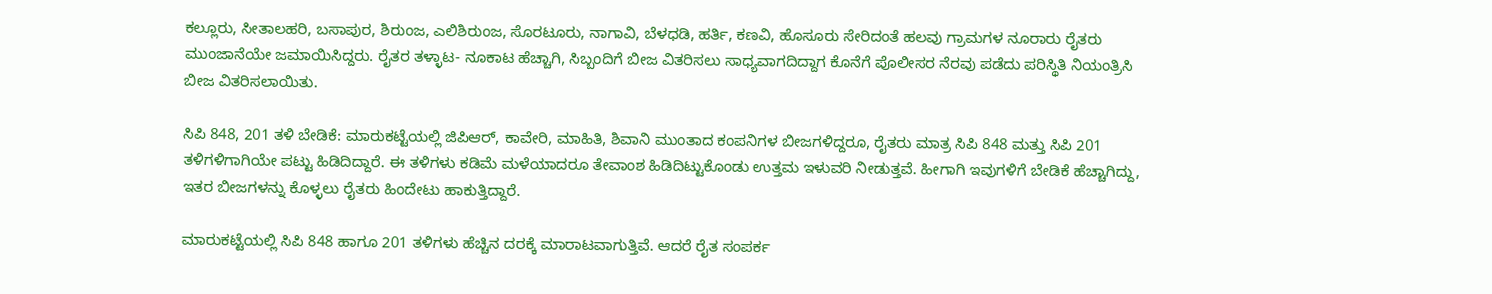ಕಲ್ಲೂರು, ಸೀತಾಲಹರಿ, ಬಸಾಪುರ, ಶಿರುಂಜ, ಎಲಿಶಿರುಂಜ, ಸೊರಟೂರು, ನಾಗಾವಿ, ಬೆಳಧಡಿ, ಹರ್ತಿ, ಕಣವಿ, ಹೊಸೂರು ಸೇರಿದಂತೆ ಹಲವು ಗ್ರಾಮಗಳ ನೂರಾರು ರೈತರು ಮುಂಜಾನೆಯೇ ಜಮಾಯಿಸಿದ್ದರು. ರೈತರ ತಳ್ಳಾಟ- ನೂಕಾಟ ಹೆಚ್ಚಾಗಿ, ಸಿಬ್ಬಂದಿಗೆ ಬೀಜ ವಿತರಿಸಲು ಸಾಧ್ಯವಾಗದಿದ್ದಾಗ ಕೊನೆಗೆ ಪೊಲೀಸರ ನೆರವು ಪಡೆದು ಪರಿಸ್ಥಿತಿ ನಿಯಂತ್ರಿಸಿ ಬೀಜ ವಿತರಿಸಲಾಯಿತು.

ಸಿಪಿ 848, 201 ತಳಿ ಬೇಡಿಕೆ: ಮಾರುಕಟ್ಟೆಯಲ್ಲಿ ಜಿಪಿಆರ್, ಕಾವೇರಿ, ಮಾಹಿತಿ, ಶಿವಾನಿ ಮುಂತಾದ ಕಂಪನಿಗಳ ಬೀಜಗಳಿದ್ದರೂ, ರೈತರು ಮಾತ್ರ ಸಿಪಿ 848 ಮತ್ತು ಸಿಪಿ 201 ತಳಿಗಳಿಗಾಗಿಯೇ ಪಟ್ಟು ಹಿಡಿದಿದ್ದಾರೆ. ಈ ತಳಿಗಳು ಕಡಿಮೆ ಮಳೆಯಾದರೂ ತೇವಾಂಶ ಹಿಡಿದಿಟ್ಟುಕೊಂಡು ಉತ್ತಮ ಇಳುವರಿ ನೀಡುತ್ತವೆ. ಹೀಗಾಗಿ ಇವುಗಳಿಗೆ ಬೇಡಿಕೆ ಹೆಚ್ಚಾಗಿದ್ದು, ಇತರ ಬೀಜಗಳನ್ನು ಕೊಳ್ಳಲು ರೈತರು ಹಿಂದೇಟು ಹಾಕುತ್ತಿದ್ದಾರೆ.

ಮಾರುಕಟ್ಟೆಯಲ್ಲಿ ಸಿಪಿ 848 ಹಾಗೂ 201 ತಳಿಗಳು ಹೆಚ್ಚಿನ ದರಕ್ಕೆ ಮಾರಾಟವಾಗುತ್ತಿವೆ. ಆದರೆ ರೈತ ಸಂಪರ್ಕ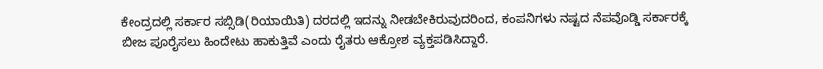ಕೇಂದ್ರದಲ್ಲಿ ಸರ್ಕಾರ ಸಬ್ಸಿಡಿ(ರಿಯಾಯಿತಿ) ದರದಲ್ಲಿ ಇದನ್ನು ನೀಡಬೇಕಿರುವುದರಿಂದ, ಕಂಪನಿಗಳು ನಷ್ಟದ ನೆಪವೊಡ್ಡಿ ಸರ್ಕಾರಕ್ಕೆ ಬೀಜ ಪೂರೈಸಲು ಹಿಂದೇಟು ಹಾಕುತ್ತಿವೆ ಎಂದು ರೈತರು ಆಕ್ರೋಶ ವ್ಯಕ್ತಪಡಿಸಿದ್ದಾರೆ.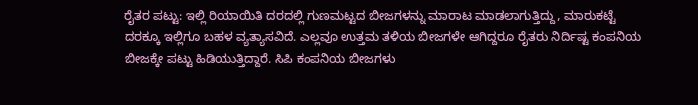ರೈತರ ಪಟ್ಟು: ಇಲ್ಲಿ ರಿಯಾಯಿತಿ ದರದಲ್ಲಿ ಗುಣಮಟ್ಟದ ಬೀಜಗಳನ್ನು ಮಾರಾಟ ಮಾಡಲಾಗುತ್ತಿದ್ದು, ಮಾರುಕಟ್ಟೆ ದರಕ್ಕೂ ಇಲ್ಲಿಗೂ ಬಹಳ ವ್ಯತ್ಯಾಸವಿದೆ. ಎಲ್ಲವೂ ಉತ್ತಮ ತಳಿಯ ಬೀಜಗಳೇ ಆಗಿದ್ದರೂ ರೈತರು ನಿರ್ದಿಷ್ಟ ಕಂಪನಿಯ ಬೀಜಕ್ಕೇ ಪಟ್ಟು ಹಿಡಿಯುತ್ತಿದ್ದಾರೆ. ಸಿಪಿ ಕಂಪನಿಯ ಬೀಜಗಳು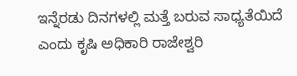ಇನ್ನೆರಡು ದಿನಗಳಲ್ಲಿ ಮತ್ತೆ ಬರುವ ಸಾಧ್ಯತೆಯಿದೆ ಎಂದು ಕೃಷಿ ಅಧಿಕಾರಿ ರಾಜೇಶ್ವರಿ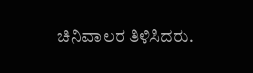ಚಿನಿವಾಲರ ತಿಳಿಸಿದರು.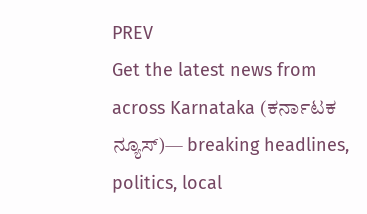PREV
Get the latest news from across Karnataka (ಕರ್ನಾಟಕ ನ್ಯೂಸ್)— breaking headlines, politics, local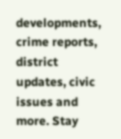developments, crime reports, district updates, civic issues and more. Stay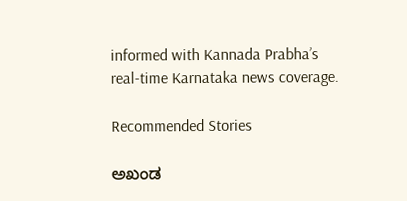informed with Kannada Prabha’s real‑time Karnataka news coverage.

Recommended Stories

ಅಖಂಡ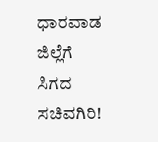ಧಾರವಾಡ ಜಿಲ್ಲೆಗೆ ಸಿಗದ ಸಚಿವಗಿರಿ!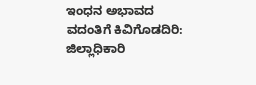ಇಂಧನ ಅಭಾವದ ವದಂತಿಗೆ ಕಿವಿಗೊಡದಿರಿ: ಜಿಲ್ಲಾಧಿಕಾರಿ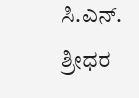ಸಿ.ಎನ್. ಶ್ರೀಧರ